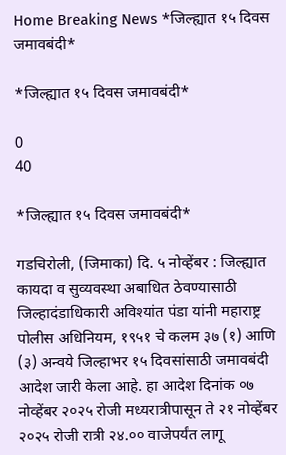Home Breaking News *जिल्ह्यात १५ दिवस जमावबंदी*

*जिल्ह्यात १५ दिवस जमावबंदी*

0
40

*जिल्ह्यात १५ दिवस जमावबंदी*

गडचिरोली, (जिमाका) दि. ५ नोव्हेंबर : जिल्ह्यात कायदा व सुव्यवस्था अबाधित ठेवण्यासाठी जिल्हादंडाधिकारी अविश्यांत पंडा यांनी महाराष्ट्र पोलीस अधिनियम, १९५१ चे कलम ३७ (१) आणि (३) अन्वये जिल्हाभर १५ दिवसांसाठी जमावबंदी आदेश जारी केला आहे. हा आदेश दिनांक ०७ नोव्हेंबर २०२५ रोजी मध्यरात्रीपासून ते २१ नोव्हेंबर २०२५ रोजी रात्री २४.०० वाजेपर्यंत लागू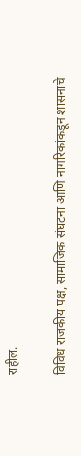राहील.

विविध राजकीय पक्ष, सामाजिक संघटना आणि नागरिकांकडून शासनाचे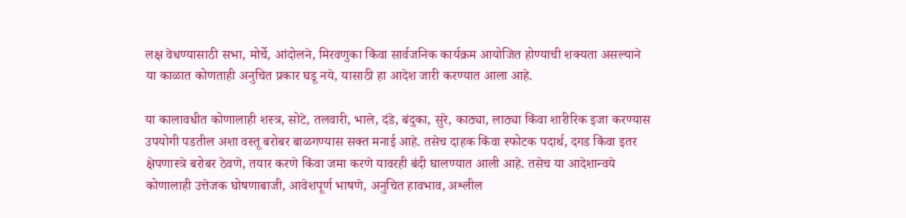लक्ष वेधण्यासाठी सभा, मोर्चे, आंदोलने, मिरवणुका किंवा सार्वजनिक कार्यक्रम आयोजित होण्याची शक्यता असल्याने या काळात कोणताही अनुचित प्रकार घडू नये, यासाठी हा आदेश जारी करण्यात आला आहे.

या कालावधीत कोणालाही शस्त्र, सोटे, तलवारी, भाले, दंडे, बंदुका, सुरे, काठ्या, लाठ्या किंवा शारीरिक इजा करण्यास उपयोगी पडतील अशा वस्तू बरोबर बाळगण्यास सक्त मनाई आहे. तसेच दाहक किंवा स्फोटक पदार्थ, दगड किंवा इतर क्षेपणास्त्रे बरोबर ठेवणे, तयार करणे किंवा जमा करणे यावरही बंदी घालण्यात आली आहे. तसेच या आदेशान्वये कोणालाही उत्तेजक घोषणाबाजी, आवेशपूर्ण भाषणे, अनुचित हावभाव, अश्लील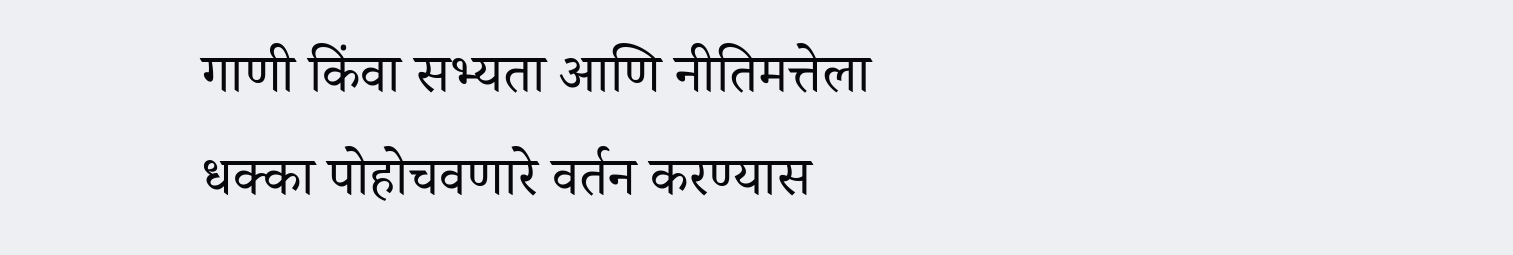गाणी किंवा सभ्यता आणि नीतिमत्तेला धक्का पोहोचवणारे वर्तन करण्यास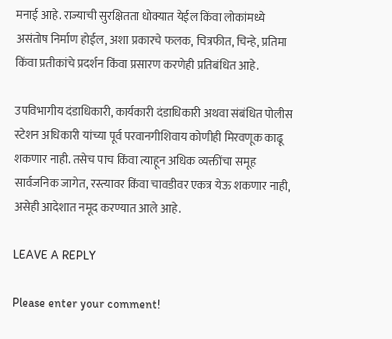मनाई आहे. राज्याची सुरक्षितता धोक्यात येईल किंवा लोकांमध्ये असंतोष निर्माण होईल, अशा प्रकारचे फलक, चित्रफीत, चिन्हे, प्रतिमा किंवा प्रतीकांचे प्रदर्शन किंवा प्रसारण करणेही प्रतिबंधित आहे.

उपविभागीय दंडाधिकारी, कार्यकारी दंडाधिकारी अथवा संबंधित पोलीस स्टेशन अधिकारी यांच्या पूर्व परवानगीशिवाय कोणीही मिरवणूक काढू शकणार नाही. तसेच पाच किंवा त्याहून अधिक व्यक्तींचा समूह सार्वजनिक जागेत, रस्त्यावर किंवा चावडीवर एकत्र येऊ शकणार नाही, असेही आदेशात नमूद करण्यात आले आहे.

LEAVE A REPLY

Please enter your comment!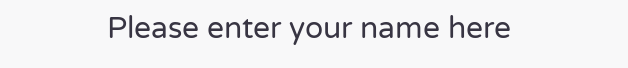Please enter your name here